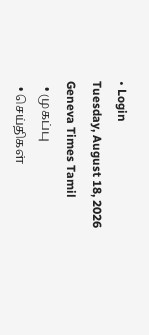• Login
Tuesday, August 18, 2026
Geneva Times Tamil
  • முகப்பு
  • செய்திகள்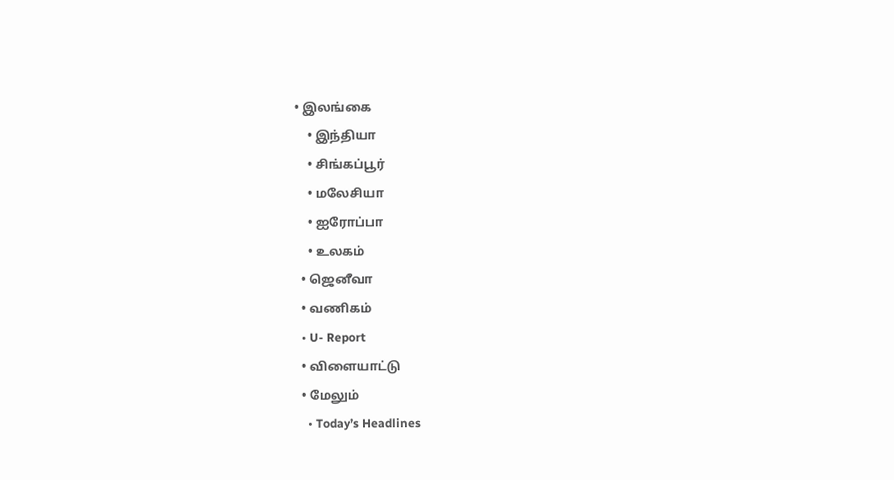• இலங்கை
    • இந்தியா
    • சிங்கப்பூர்
    • மலேசியா
    • ஐரோப்பா
    • உலகம்
  • ஜெனீவா
  • வணிகம்
  • U- Report
  • விளையாட்டு
  • மேலும்
    • Today’s Headlines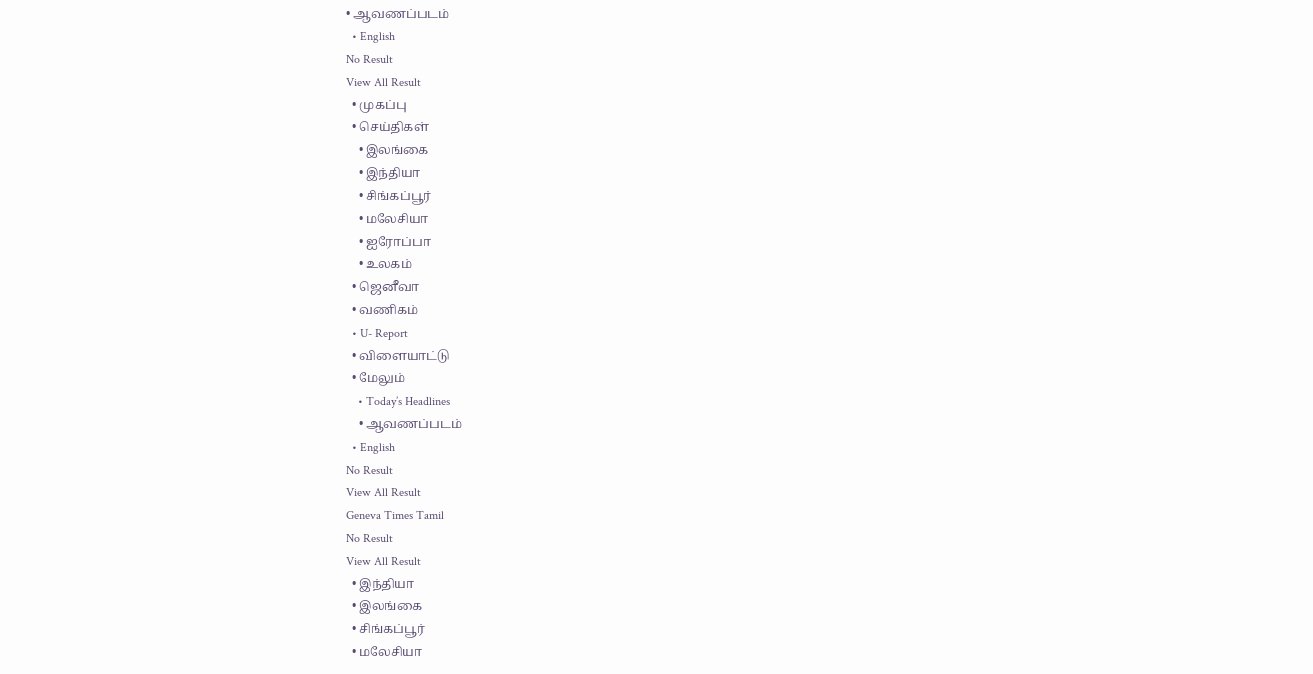• ஆவணப்படம்
  • English
No Result
View All Result
  • முகப்பு
  • செய்திகள்
    • இலங்கை
    • இந்தியா
    • சிங்கப்பூர்
    • மலேசியா
    • ஐரோப்பா
    • உலகம்
  • ஜெனீவா
  • வணிகம்
  • U- Report
  • விளையாட்டு
  • மேலும்
    • Today’s Headlines
    • ஆவணப்படம்
  • English
No Result
View All Result
Geneva Times Tamil
No Result
View All Result
  • இந்தியா
  • இலங்கை
  • சிங்கப்பூர்
  • மலேசியா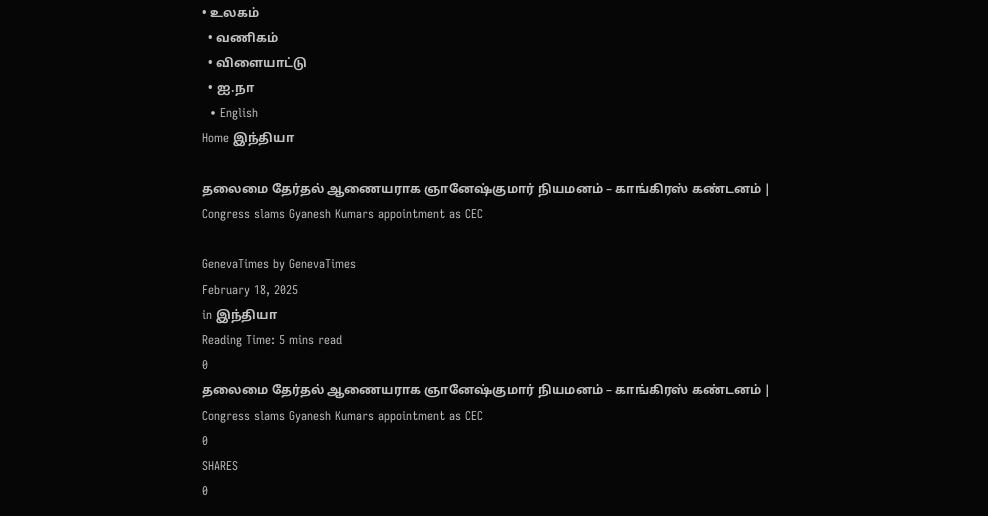• உலகம்
  • வணிகம்
  • விளையாட்டு
  • ஐ.நா
  • English
Home இந்தியா

தலைமை தேர்தல் ஆணையராக ஞானேஷ்குமார் நியமனம் – காங்கிரஸ் கண்டனம் | Congress slams Gyanesh Kumars appointment as CEC

GenevaTimes by GenevaTimes
February 18, 2025
in இந்தியா
Reading Time: 5 mins read
0
தலைமை தேர்தல் ஆணையராக ஞானேஷ்குமார் நியமனம் – காங்கிரஸ் கண்டனம் | Congress slams Gyanesh Kumars appointment as CEC
0
SHARES
0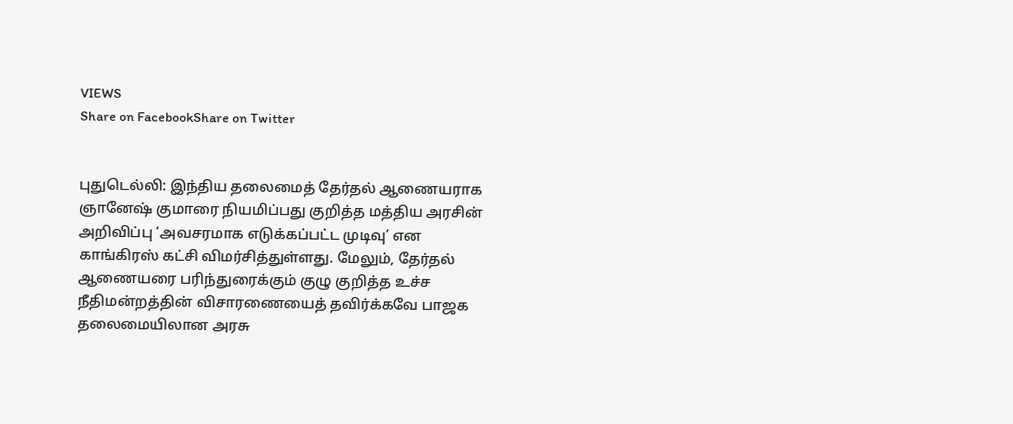VIEWS
Share on FacebookShare on Twitter


புதுடெல்லி: இந்திய தலைமைத் தேர்தல் ஆணையராக ஞானேஷ் குமாரை நியமிப்பது குறித்த மத்திய அரசின் அறிவிப்பு ‘அவசரமாக எடுக்கப்பட்ட முடிவு’ என காங்கிரஸ் கட்சி விமர்சித்துள்ளது. மேலும், தேர்தல் ஆணையரை பரிந்துரைக்கும் குழு குறித்த உச்ச நீதிமன்றத்தின் விசாரணையைத் தவிர்க்கவே பாஜக தலைமையிலான அரசு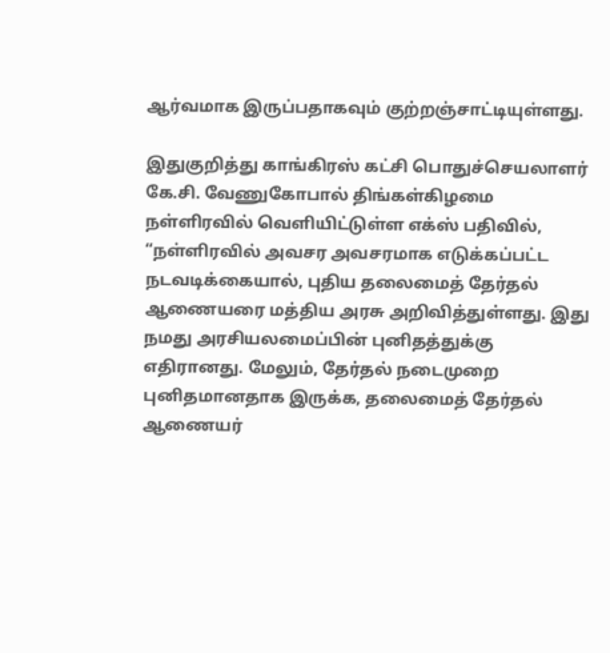ஆர்வமாக இருப்பதாகவும் குற்றஞ்சாட்டியுள்ளது.

இதுகுறித்து காங்கிரஸ் கட்சி பொதுச்செயலாளர் கே.சி. வேணுகோபால் திங்கள்கிழமை நள்ளிரவில் வெளியிட்டுள்ள எக்ஸ் பதிவில், “நள்ளிரவில் அவசர அவசரமாக எடுக்கப்பட்ட நடவடிக்கையால், புதிய தலைமைத் தேர்தல் ஆணையரை மத்திய அரசு அறிவித்துள்ளது. இது நமது அரசியலமைப்பின் புனிதத்துக்கு எதிரானது. மேலும், தேர்தல் நடைமுறை புனிதமானதாக இருக்க, தலைமைத் தேர்தல் ஆணையர்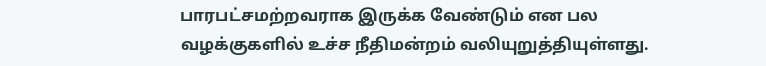பாரபட்சமற்றவராக இருக்க வேண்டும் என பல வழக்குகளில் உச்ச நீதிமன்றம் வலியுறுத்தியுள்ளது.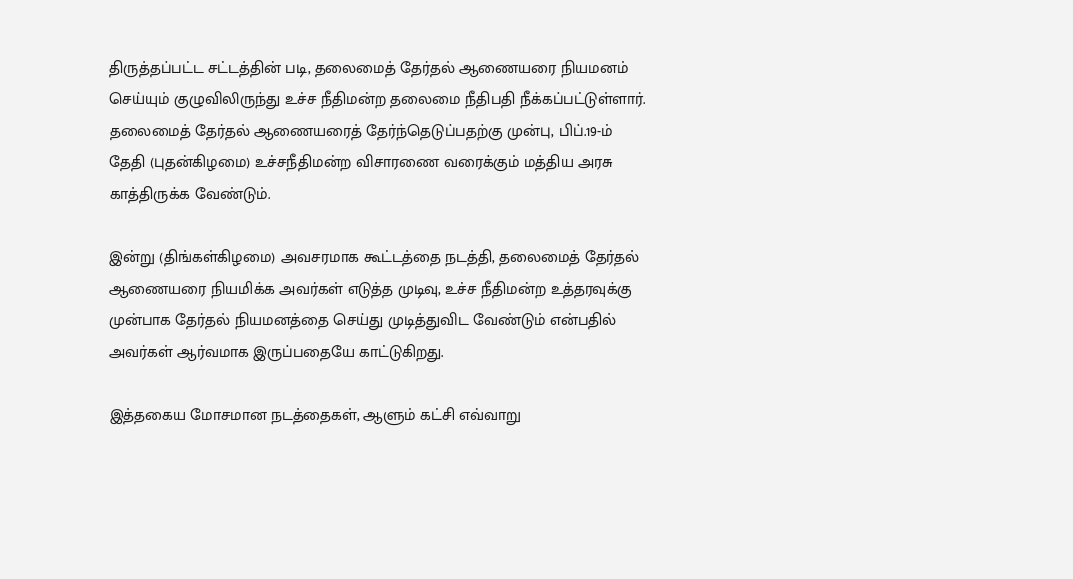திருத்தப்பட்ட சட்டத்தின் படி, தலைமைத் தேர்தல் ஆணையரை நியமனம் செய்யும் குழுவிலிருந்து உச்ச நீதிமன்ற தலைமை நீதிபதி நீக்கப்பட்டுள்ளார். தலைமைத் தேர்தல் ஆணையரைத் தேர்ந்தெடுப்பதற்கு முன்பு, பிப்.19-ம் தேதி (புதன்கிழமை) உச்சநீதிமன்ற விசாரணை வரைக்கும் மத்திய அரசு காத்திருக்க வேண்டும்.

இன்று (திங்கள்கிழமை) அவசரமாக கூட்டத்தை நடத்தி, தலைமைத் தேர்தல் ஆணையரை நியமிக்க அவர்கள் எடுத்த முடிவு, உச்ச நீதிமன்ற உத்தரவுக்கு முன்பாக தேர்தல் நியமனத்தை செய்து முடித்துவிட வேண்டும் என்பதில் அவர்கள் ஆர்வமாக இருப்பதையே காட்டுகிறது.

இத்தகைய மோசமான நடத்தைகள், ஆளும் கட்சி எவ்வாறு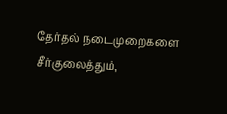தேர்தல் நடைமுறைகளை சீர்குலைத்தும்,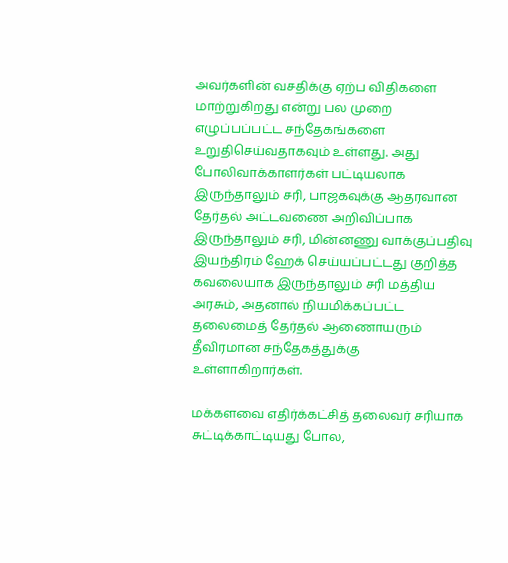அவர்களின் வசதிக்கு ஏற்ப விதிகளை மாற்றுகிறது என்று பல முறை எழுப்பப்பட்ட சந்தேகங்களை உறுதிசெய்வதாகவும் உள்ளது. அது போலிவாக்காளர்கள் பட்டியலாக இருந்தாலும் சரி, பாஜகவுக்கு ஆதரவான தேர்தல் அட்டவணை அறிவிப்பாக இருந்தாலும் சரி, மின்னணு வாக்குப்பதிவு இயந்திரம் ஹேக் செய்யப்பட்டது குறித்த கவலையாக இருந்தாலும் சரி மத்திய அரசும், அதனால் நியமிக்கப்பட்ட தலைமைத் தேர்தல் ஆணைாயரும் தீவிரமான சந்தேகத்துக்கு உள்ளாகிறார்கள்.

மக்களவை எதிர்க்கட்சித் தலைவர் சரியாக சுட்டிக்காட்டியது போல,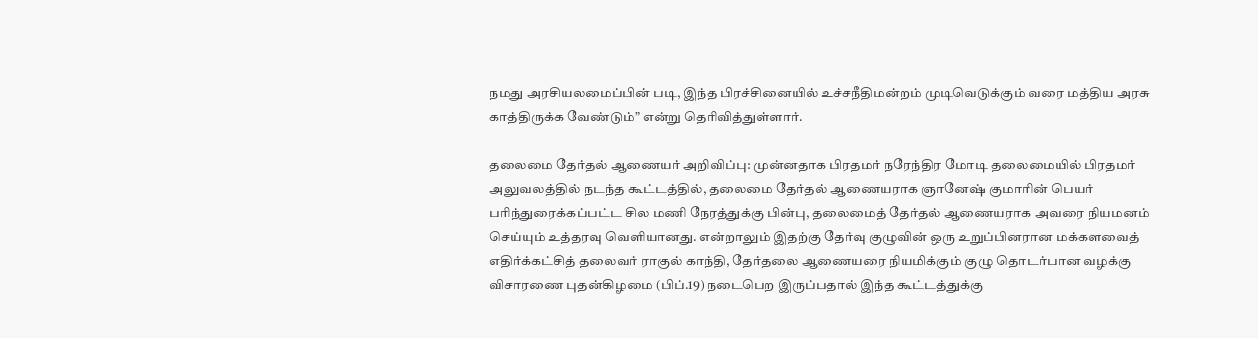நமது அரசியலமைப்பின் படி, இந்த பிரச்சினையில் உச்சநீதிமன்றம் முடிவெடுக்கும் வரை மத்திய அரசு காத்திருக்க வேண்டும்” என்று தெரிவித்துள்ளார்.

தலைமை தேர்தல் ஆணையர் அறிவிப்பு: முன்னதாக பிரதமர் நரேந்திர மோடி தலைமையில் பிரதமர் அலுவலத்தில் நடந்த கூட்டத்தில், தலைமை தேர்தல் ஆணையராக ஞானேஷ் குமாரின் பெயர் பரிந்துரைக்கப்பட்ட சில மணி நேரத்துக்கு பின்பு, தலைமைத் தேர்தல் ஆணையராக அவரை நியமனம் செய்யும் உத்தரவு வெளியானது. என்றாலும் இதற்கு தேர்வு குழுவின் ஒரு உறுப்பினரான மக்களவைத் எதிர்க்கட்சித் தலைவர் ராகுல் காந்தி, தேர்தலை ஆணையரை நியமிக்கும் குழு தொடர்பான வழக்கு விசாரணை புதன்கிழமை (பிப்.19) நடைபெற இருப்பதால் இந்த கூட்டத்துக்கு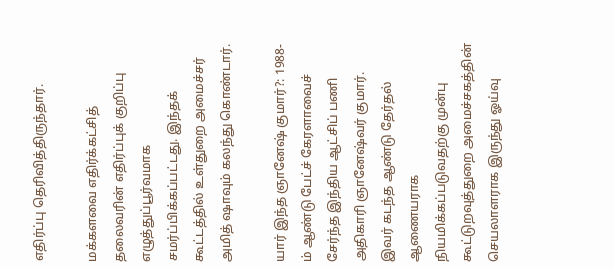எதிர்ப்பு தெரிவித்திருந்தார்.

மக்களவை எதிர்க்கட்சித் தலைவரின் எதிர்ப்புக் குறிப்பு எழுத்துப்பூர்வமாக சமர்ப்பிக்கப்பட்டது. இந்தக் கூட்டத்தில் உள்துறை அமைச்சர் அமித் ஷாவும் கலந்து கொண்டார்.

யார் இந்த ஞானேஷ் குமார்?: 1988-ம் ஆண்டு பேட்ச் கேரளாவைச் சேர்ந்த இந்திய ஆட்சிப் பணி அதிகாரி ஞானேஷ்வர் குமார். இவர் கடந்த ஆண்டு தேர்தல் ஆணையராக நியமிக்கப்படுவதற்கு முன்பு கூட்டுறவுத்துறை அமைச்சகத்தின் செயலாளராக இருந்து ஓய்வு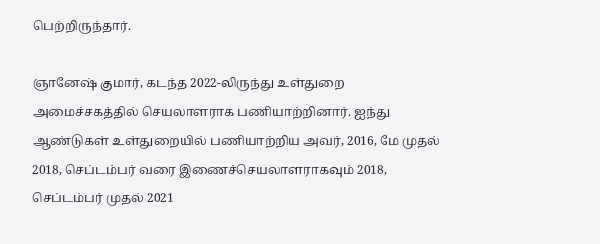பெற்றிருந்தார்.

ஞானேஷ் குமார், கடந்த 2022-லிருந்து உள்துறை அமைச்சகத்தில் செயலாளராக பணியாற்றினார். ஐந்து ஆண்டுகள் உள்துறையில் பணியாற்றிய அவர், 2016, மே முதல் 2018, செப்டம்பர் வரை இணைச்செயலாளராகவும் 2018, செப்டம்பர் முதல் 2021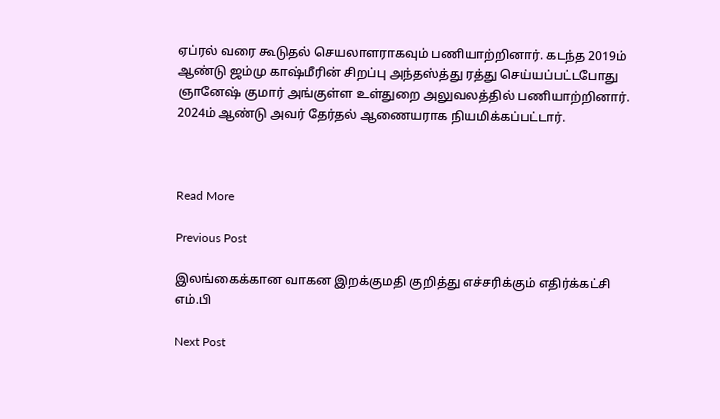ஏப்ரல் வரை கூடுதல் செயலாளராகவும் பணியாற்றினார். கடந்த 2019ம் ஆண்டு ஜம்மு காஷ்மீரின் சிறப்பு அந்தஸ்த்து ரத்து செய்யப்பட்டபோது ஞானேஷ் குமார் அங்குள்ள உள்துறை அலுவலத்தில் பணியாற்றினார். 2024ம் ஆண்டு அவர் தேர்தல் ஆணையராக நியமிக்கப்பட்டார்.



Read More

Previous Post

இலங்கைக்கான வாகன இறக்குமதி குறித்து எச்சரிக்கும் எதிர்க்கட்சி எம்.பி

Next Post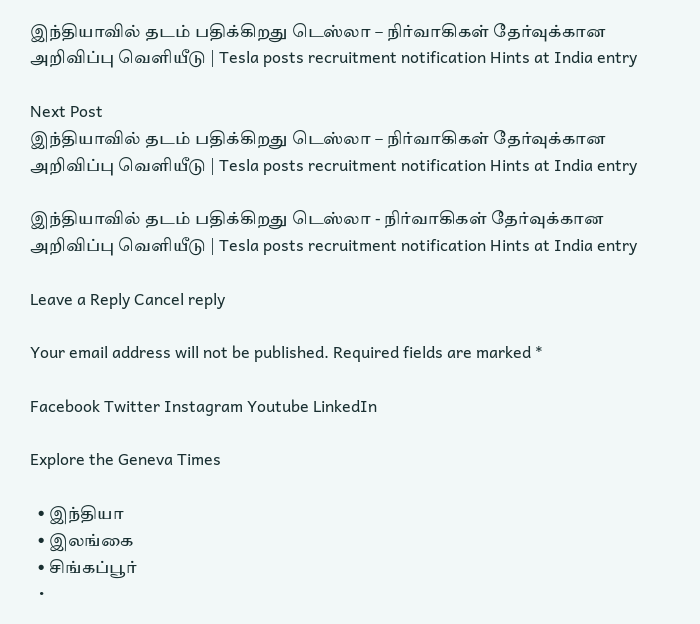இந்தியாவில் தடம் பதிக்கிறது டெஸ்லா – நிர்வாகிகள் தேர்வுக்கான அறிவிப்பு வெளியீடு | Tesla posts recruitment notification Hints at India entry

Next Post
இந்தியாவில் தடம் பதிக்கிறது டெஸ்லா – நிர்வாகிகள் தேர்வுக்கான அறிவிப்பு வெளியீடு | Tesla posts recruitment notification Hints at India entry

இந்தியாவில் தடம் பதிக்கிறது டெஸ்லா - நிர்வாகிகள் தேர்வுக்கான அறிவிப்பு வெளியீடு | Tesla posts recruitment notification Hints at India entry

Leave a Reply Cancel reply

Your email address will not be published. Required fields are marked *

Facebook Twitter Instagram Youtube LinkedIn

Explore the Geneva Times

  • இந்தியா
  • இலங்கை
  • சிங்கப்பூர்
  •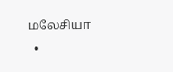மலேசியா
  •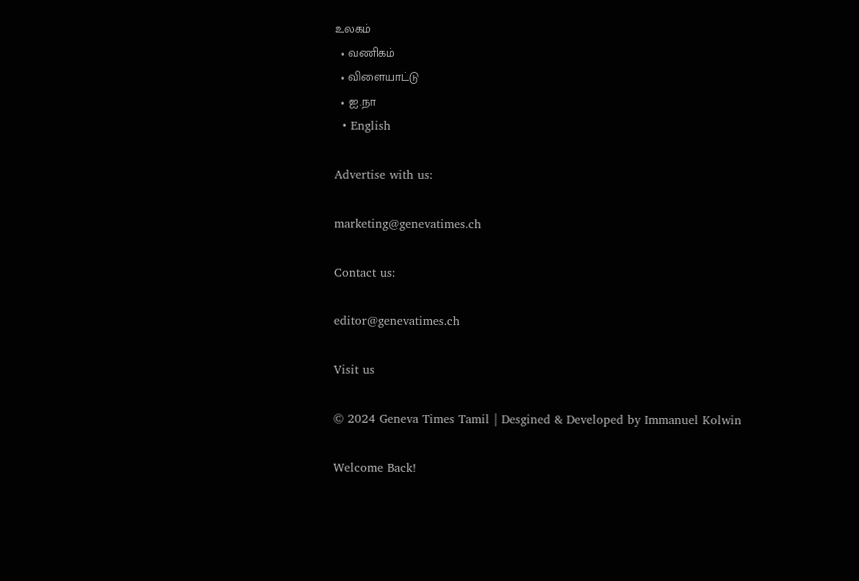உலகம்
  • வணிகம்
  • விளையாட்டு
  • ஐ.நா
  • English

Advertise with us:

marketing@genevatimes.ch

Contact us:

editor@genevatimes.ch

Visit us

© 2024 Geneva Times Tamil | Desgined & Developed by Immanuel Kolwin

Welcome Back!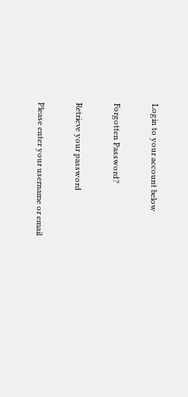Login to your account below

Forgotten Password?

Retrieve your password

Please enter your username or email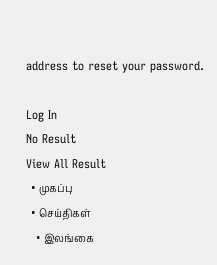address to reset your password.

Log In
No Result
View All Result
  • முகப்பு
  • செய்திகள்
    • இலங்கை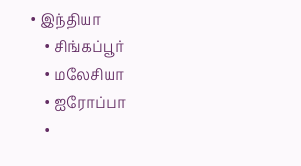• இந்தியா
    • சிங்கப்பூர்
    • மலேசியா
    • ஐரோப்பா
    •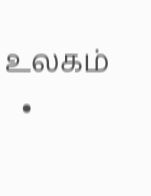உலகம்
  •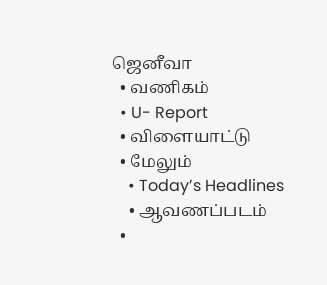ஜெனீவா
  • வணிகம்
  • U- Report
  • விளையாட்டு
  • மேலும்
    • Today’s Headlines
    • ஆவணப்படம்
  •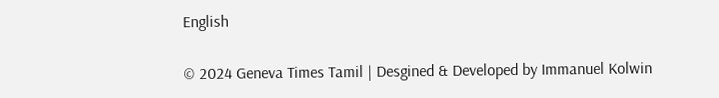English

© 2024 Geneva Times Tamil | Desgined & Developed by Immanuel Kolwin